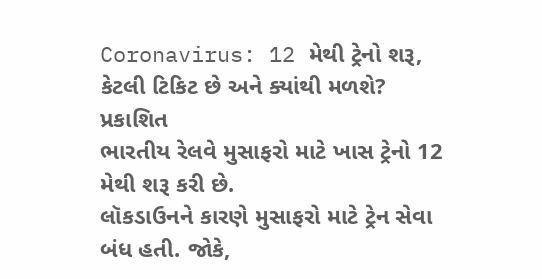Coronavirus: 12 મેથી ટ્રેનો શરૂ, કેટલી ટિકિટ છે અને ક્યાંથી મળશે?
પ્રકાશિત
ભારતીય રેલવે મુસાફરો માટે ખાસ ટ્રેનો 12 મેથી શરૂ કરી છે.
લૉકડાઉનને કારણે મુસાફરો માટે ટ્રેન સેવા બંધ હતી. જોકે,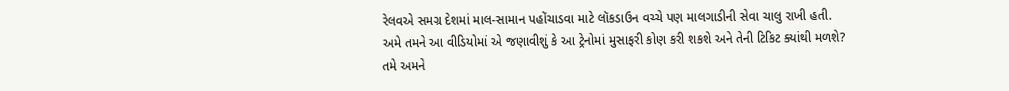રેલવએ સમગ્ર દેશમાં માલ-સામાન પહોંચાડવા માટે લૉકડાઉન વચ્ચે પણ માલગાડીની સેવા ચાલુ રાખી હતી.
અમે તમને આ વીડિયોમાં એ જણાવીશું કે આ ટ્રેનોમાં મુસાફરી કોણ કરી શકશે અને તેની ટિકિટ ક્યાંથી મળશે?
તમે અમને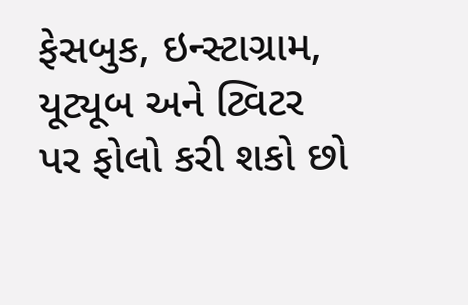ફેસબુક, ઇન્સ્ટાગ્રામ, યૂટ્યૂબ અને ટ્વિટર પર ફોલો કરી શકો છો